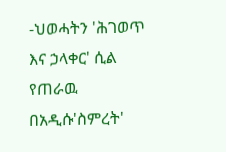-ህወሓትን 'ሕገወጥ እና ኃላቀር' ሲል የጠራዉ በአዲሱ'ስምረት'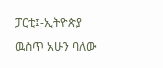ፓርቲ፤-ኢትዮጵያ ዉስጥ አሁን ባለው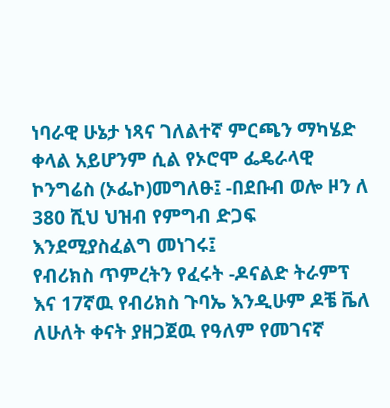ነባራዊ ሁኔታ ነጻና ገለልተኛ ምርጫን ማካሄድ ቀላል አይሆንም ሲል የኦሮሞ ፌዴራላዊ ኮንግሬስ (ኦፌኮ)መግለፁ፤ -በደቡብ ወሎ ዞን ለ 380 ሺህ ህዝብ የምግብ ድጋፍ እንደሚያስፈልግ መነገሩ፤
የብሪክስ ጥምረትን የፈሩት -ዶናልድ ትራምፕ እና 17ኛዉ የብሪክስ ጉባኤ እንዲሁም ዶቼ ቬለ ለሁለት ቀናት ያዘጋጀዉ የዓለም የመገናኛ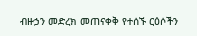ብዙኃን መድረክ መጠናቀቅ የተሰኙ ርዕሶችን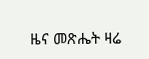ዜና መጽሔት ዛሬ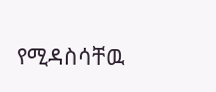የሚዳስሳቸዉ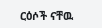ርዕሶች ናቸዉ